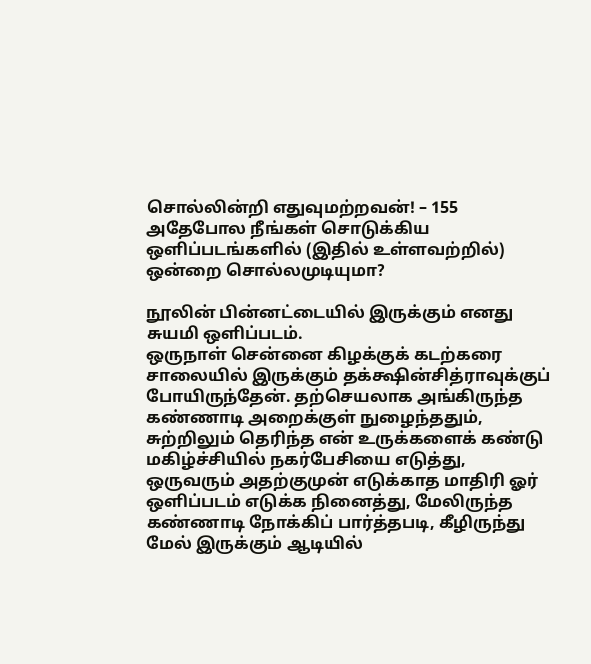சொல்லின்றி எதுவுமற்றவன்! – 155
அதேபோல நீங்கள் சொடுக்கிய ஒளிப்படங்களில் (இதில் உள்ளவற்றில்) ஒன்றை சொல்லமுடியுமா?

நூலின் பின்னட்டையில் இருக்கும் எனது சுயமி ஒளிப்படம்.
ஒருநாள் சென்னை கிழக்குக் கடற்கரை சாலையில் இருக்கும் தக்க்ஷின்சித்ராவுக்குப் போயிருந்தேன். தற்செயலாக அங்கிருந்த கண்ணாடி அறைக்குள் நுழைந்ததும், சுற்றிலும் தெரிந்த என் உருக்களைக் கண்டு மகிழ்ச்சியில் நகர்பேசியை எடுத்து, ஒருவரும் அதற்குமுன் எடுக்காத மாதிரி ஓர் ஒளிப்படம் எடுக்க நினைத்து, மேலிருந்த கண்ணாடி நோக்கிப் பார்த்தபடி, கீழிருந்து மேல் இருக்கும் ஆடியில்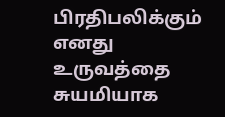பிரதிபலிக்கும் எனது உருவத்தை சுயமியாக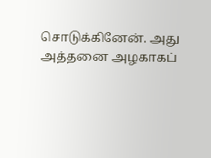சொடுக்கினேன். அது அத்தனை அழகாகப்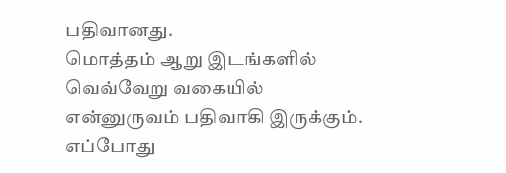பதிவானது.
மொத்தம் ஆறு இடங்களில் வெவ்வேறு வகையில் என்னுருவம் பதிவாகி இருக்கும். எப்போது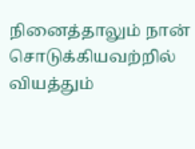நினைத்தாலும் நான் சொடுக்கியவற்றில் வியத்தும்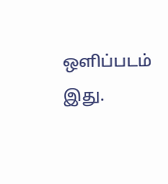ஒளிப்படம் இது.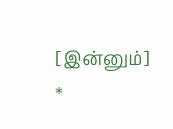[இன்னும்]
*